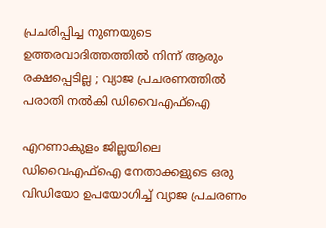പ്രചരിപ്പിച്ച നുണയുടെ ഉത്തരവാദിത്തത്തിൽ നിന്ന് ആരും രക്ഷപ്പെടില്ല ; വ്യാജ പ്രചരണത്തിൽ പരാതി നൽകി ഡിവൈഎഫ്ഐ

എറണാകുളം ജില്ലയിലെ ഡിവൈഎഫ്ഐ നേതാക്കളുടെ ഒരു വിഡിയോ ഉപയോഗിച്ച് വ്യാജ പ്രചരണം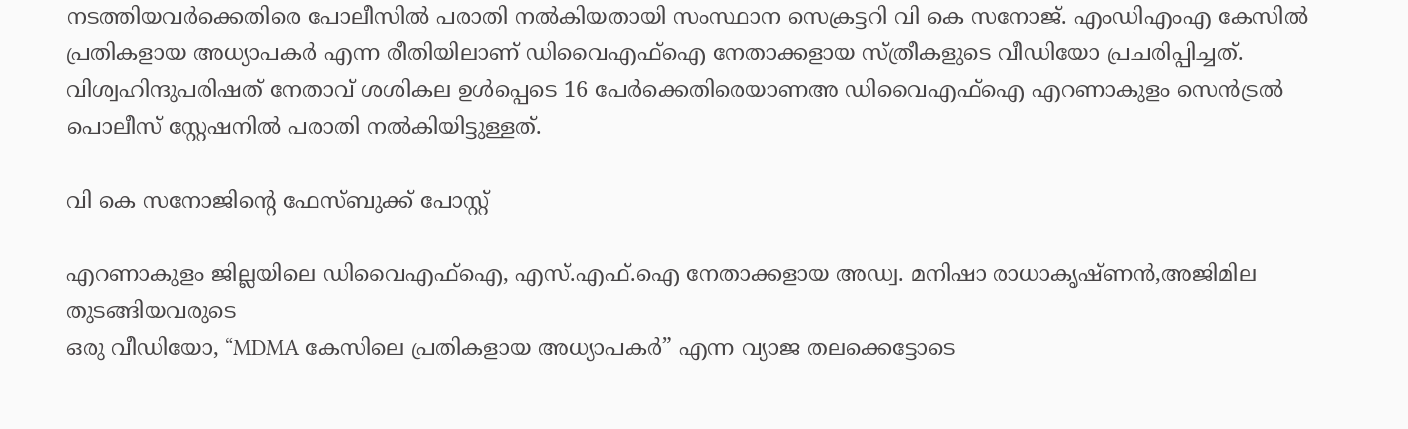നടത്തിയവർക്കെതിരെ പോലീസിൽ പരാതി നൽകിയതായി സംസ്ഥാന സെക്രട്ടറി വി കെ സനോജ്. എംഡിഎംഎ കേസിൽ പ്രതികളായ അധ്യാപകർ എന്ന രീതിയിലാണ് ഡിവൈഎഫ്ഐ നേതാക്കളായ സ്ത്രീകളുടെ വീഡിയോ പ്രചരിപ്പിച്ചത്. വിശ്വഹിന്ദുപരിഷത്‌ നേതാവ്‌ ശശികല ഉൾപ്പെടെ 16 പേർക്കെതിരെയാണഅ ഡിവൈഎഫ്ഐ എറണാകുളം സെൻട്രൽ പൊലീസ് സ്റ്റേഷനിൽ പരാതി നൽകിയിട്ടുള്ളത്.

വി കെ സനോജിന്റെ ഫേസ്ബുക്ക് പോസ്റ്റ്

എറണാകുളം ജില്ലയിലെ ഡിവൈഎഫ്ഐ, എസ്.എഫ്.ഐ നേതാക്കളായ അഡ്വ. മനിഷാ രാധാകൃഷ്ണൻ,അജിമില തുടങ്ങിയവരുടെ
ഒരു വീഡിയോ, “MDMA കേസിലെ പ്രതികളായ അധ്യാപകർ” എന്ന വ്യാജ തലക്കെട്ടോടെ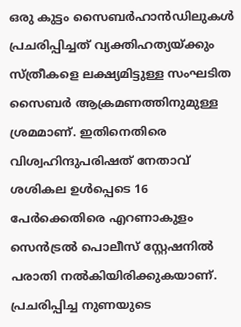ഒരു കുട്ടം സൈബർഹാൻഡിലുകൾ പ്രചരിപ്പിച്ചത് വ്യക്തിഹത്യയ്ക്കും സ്ത്രീകളെ ലക്ഷ്യമിട്ടുള്ള സംഘടിത സൈബർ ആക്രമണത്തിനുമുള്ള ശ്രമമാണ്. ഇതിനെതിരെ വിശ്വഹിന്ദുപരിഷത്‌ നേതാവ്‌ ശശികല ഉൾപ്പെടെ 16 പേർക്കെതിരെ എറണാകുളം സെൻട്രൽ പൊലീസ് സ്റ്റേഷനിൽ പരാതി നൽകിയിരിക്കുകയാണ്. പ്രചരിപ്പിച്ച നുണയുടെ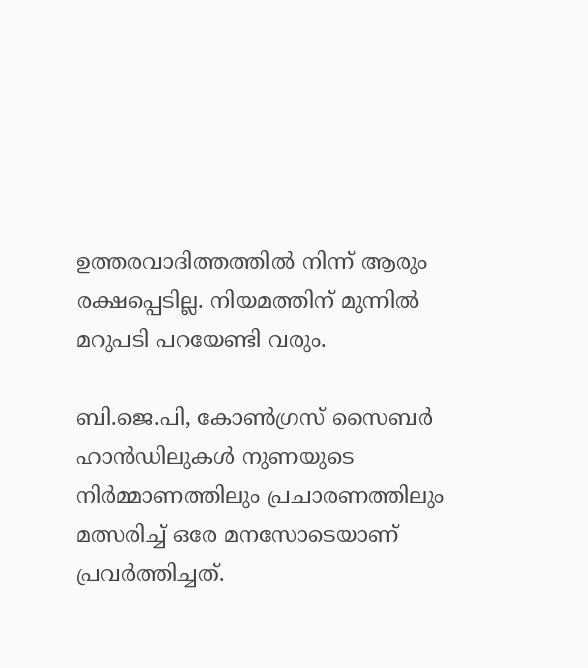ഉത്തരവാദിത്തത്തിൽ നിന്ന് ആരും രക്ഷപ്പെടില്ല. നിയമത്തിന് മുന്നിൽ മറുപടി പറയേണ്ടി വരും.

ബി.ജെ.പി, കോൺഗ്രസ് സൈബർ ഹാൻഡിലുകൾ നുണയുടെ നിർമ്മാണത്തിലും പ്രചാരണത്തിലും മത്സരിച്ച് ഒരേ മനസോടെയാണ്‌ പ്രവർത്തിച്ചത്‌.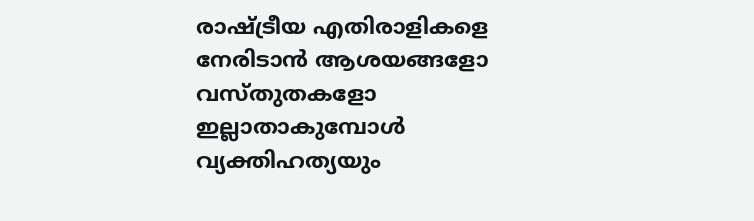രാഷ്ട്രീയ എതിരാളികളെ നേരിടാൻ ആശയങ്ങളോ വസ്തുതകളോ ഇല്ലാതാകുമ്പോൾ വ്യക്തിഹത്യയും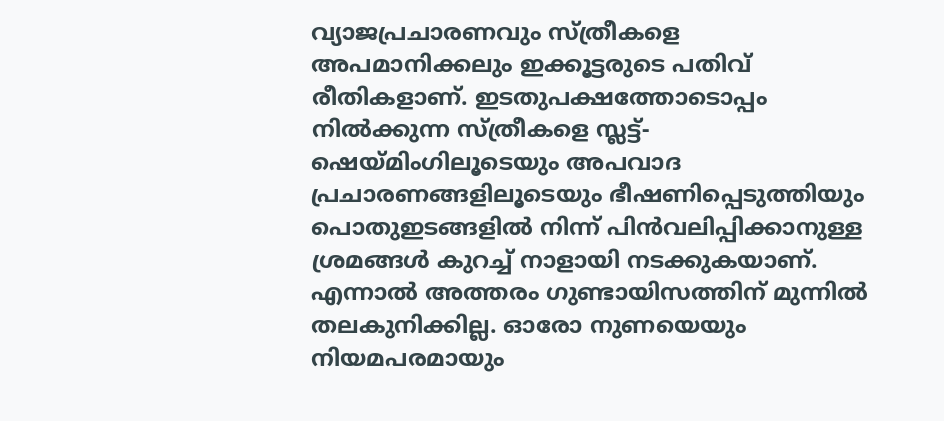വ്യാജപ്രചാരണവും സ്ത്രീകളെ അപമാനിക്കലും ഇക്കൂട്ടരുടെ പതിവ്‌ രീതികളാണ്‌. ഇടതുപക്ഷത്തോടൊപ്പം നിൽക്കുന്ന സ്ത്രീകളെ സ്ലട്ട്-ഷെയ്മിംഗിലൂടെയും അപവാദ പ്രചാരണങ്ങളിലൂടെയും ഭീഷണിപ്പെടുത്തിയും പൊതുഇടങ്ങളിൽ നിന്ന് പിൻവലിപ്പിക്കാനുള്ള ശ്രമങ്ങൾ കുറച്ച്‌ നാളായി നടക്കുകയാണ്‌.
എന്നാൽ അത്തരം ഗുണ്ടായിസത്തിന് മുന്നിൽ തലകുനിക്കില്ല. ഓരോ നുണയെയും നിയമപരമായും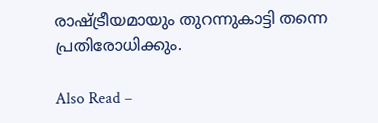രാഷ്ട്രീയമായും തുറന്നുകാട്ടി തന്നെ പ്രതിരോധിക്കും.

Also Read –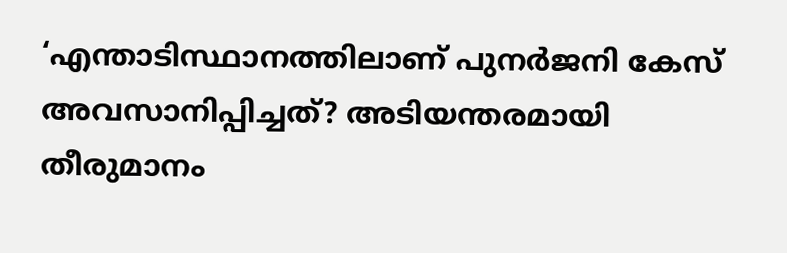‘എന്താടിസ്ഥാനത്തിലാണ് പുനർജനി കേസ് അവസാനിപ്പിച്ചത്? അടിയന്തരമായി തീരുമാനം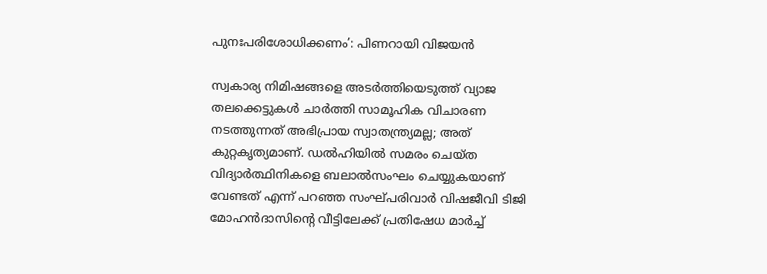പുനഃപരിശോധിക്കണം’: പിണറായി വിജയൻ

സ്വകാര്യ നിമിഷങ്ങളെ അടർത്തിയെടുത്ത്‌ വ്യാജ തലക്കെട്ടുകൾ ചാർത്തി സാമൂഹിക വിചാരണ നടത്തുന്നത് അഭിപ്രായ സ്വാതന്ത്ര്യമല്ല; അത് കുറ്റകൃത്യമാണ്. ഡൽഹിയിൽ സമരം ചെയ്ത വിദ്യാർത്ഥിനികളെ ബലാൽസംഘം ചെയ്യുകയാണ് വേണ്ടത് എന്ന് പറഞ്ഞ സംഘ്പരിവാർ വിഷജീവി ടിജി മോഹൻദാസിൻ്റെ വീട്ടിലേക്ക് പ്രതിഷേധ മാർച്ച്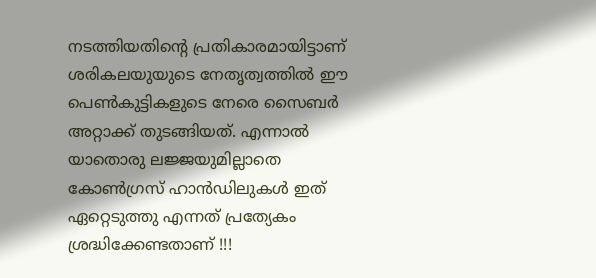നടത്തിയതിൻ്റെ പ്രതികാരമായിട്ടാണ് ശരികലയുയുടെ നേതൃത്വത്തിൽ ഈ പെൺകുട്ടികളുടെ നേരെ സൈബർ അറ്റാക്ക് തുടങ്ങിയത്. എന്നാൽ യാതൊരു ലജ്ജയുമില്ലാതെ കോൺഗ്രസ് ഹാൻഡിലുകൾ ഇത് ഏറ്റെടുത്തു എന്നത് പ്രത്യേകം ശ്രദ്ധിക്കേണ്ടതാണ് !!!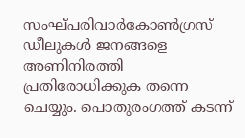സംഘ്പരിവാർകോൺഗ്രസ് ഡീലുകൾ ജനങ്ങളെ അണിനിരത്തി പ്രതിരോധിക്കുക തന്നെ ചെയ്യും. പൊതുരംഗത്ത് കടന്ന്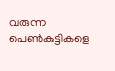വരുന്ന പെൺകുട്ടികളെ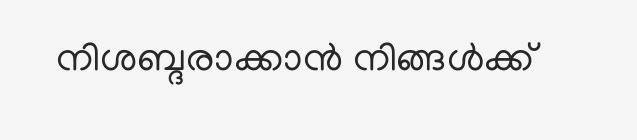നിശബ്ദരാക്കാൻ നിങ്ങൾക്ക്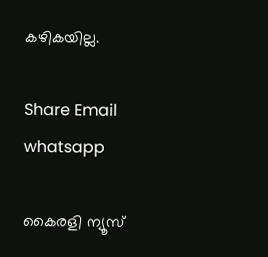കഴികയില്ല.

Share Email
whatsapp

കൈരളി ന്യൂസ്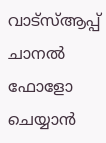വാട്‌സ്ആപ്പ് ചാനല്‍ ഫോളോ ചെയ്യാന്‍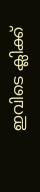ഇവിടെ ക്ലിക്ക്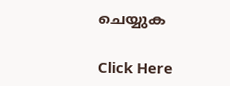ചെയ്യുക

Click Here